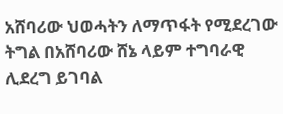አሸባሪው ህወሓትን ለማጥፋት የሚደረገው ትግል በአሸባሪው ሸኔ ላይም ተግባራዊ ሊደረግ ይገባል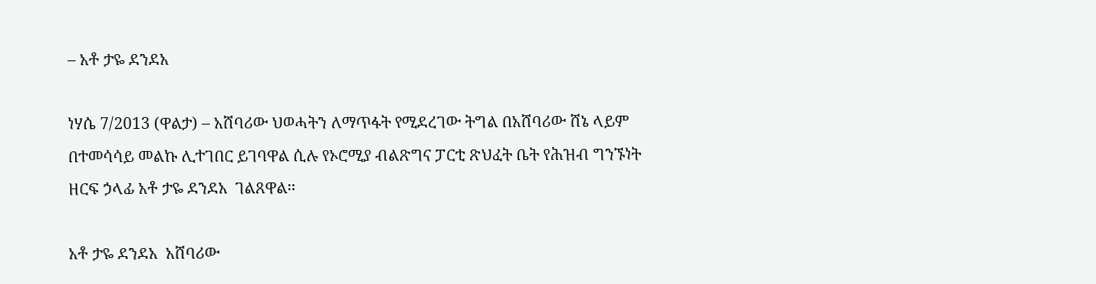– አቶ ታዬ ደንደአ

ነሃሴ 7/2013 (ዋልታ) – አሸባሪው ህወሓትን ለማጥፋት የሚደረገው ትግል በአሸባሪው ሸኔ ላይም በተመሳሳይ መልኩ ሊተገበር ይገባዋል ሲሉ የኦሮሚያ ብልጽግና ፓርቲ ጽህፈት ቤት የሕዝብ ግንኙነት ዘርፍ ኃላፊ አቶ ታዬ ደንደአ  ገልጸዋል፡፡

አቶ ታዬ ደንደአ  አሸባሪው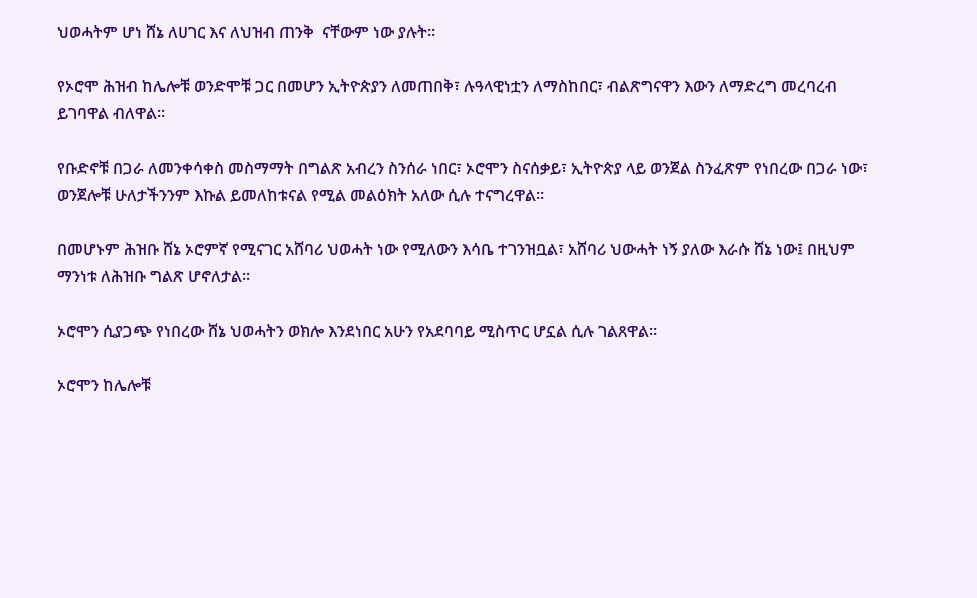ህወሓትም ሆነ ሸኔ ለሀገር እና ለህዝብ ጠንቅ  ናቸውም ነው ያሉት።

የኦሮሞ ሕዝብ ከሌሎቹ ወንድሞቹ ጋር በመሆን ኢትዮጵያን ለመጠበቅ፣ ሉዓላዊነቷን ለማስከበር፣ ብልጽግናዋን እውን ለማድረግ መረባረብ ይገባዋል ብለዋል፡፡

የቡድኖቹ በጋራ ለመንቀሳቀስ መስማማት በግልጽ አብረን ስንሰራ ነበር፣ ኦሮሞን ስናሰቃይ፣ ኢትዮጵያ ላይ ወንጀል ስንፈጽም የነበረው በጋራ ነው፣ ወንጀሎቹ ሁለታችንንም እኩል ይመለከቱናል የሚል መልዕክት አለው ሲሉ ተናግረዋል።

በመሆኑም ሕዝቡ ሸኔ ኦሮምኛ የሚናገር አሸባሪ ህወሓት ነው የሚለውን እሳቤ ተገንዝቧል፣ አሸባሪ ህውሓት ነኝ ያለው እራሱ ሸኔ ነው፤ በዚህም ማንነቱ ለሕዝቡ ግልጽ ሆኖለታል።

ኦሮሞን ሲያጋጭ የነበረው ሸኔ ህወሓትን ወክሎ እንደነበር አሁን የአደባባይ ሚስጥር ሆኗል ሲሉ ገልጸዋል።

ኦሮሞን ከሌሎቹ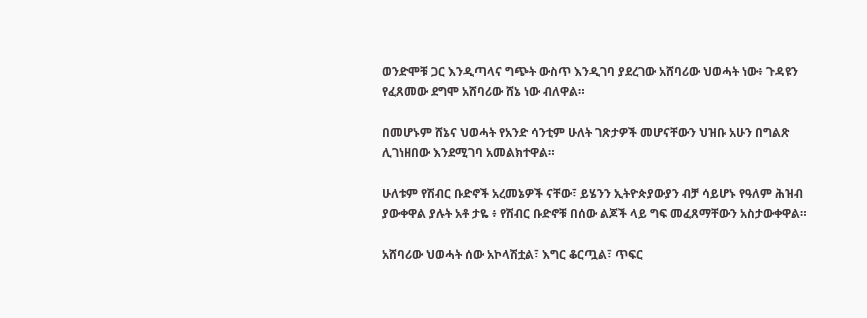ወንድሞቹ ጋር እንዲጣላና ግጭት ውስጥ እንዲገባ ያደረገው አሸባሪው ህወሓት ነው፥ ጉዳዩን የፈጸመው ደግሞ አሸባሪው ሸኔ ነው ብለዋል።

በመሆኑም ሸኔና ህወሓት የአንድ ሳንቲም ሁለት ገጽታዎች መሆናቸውን ህዝቡ አሁን በግልጽ ሊገነዘበው እንደሚገባ አመልክተዋል።

ሁለቱም የሽብር ቡድኖች አረመኔዎች ናቸው፣ ይሄንን ኢትዮጵያውያን ብቻ ሳይሆኑ የዓለም ሕዝብ ያውቀዋል ያሉት አቶ ታዬ ፥ የሽብር ቡድኖቹ በሰው ልጆች ላይ ግፍ መፈጸማቸውን አስታውቀዋል።

አሸባሪው ህወሓት ሰው አኮላሽቷል፣ እግር ቆርጧል፣ ጥፍር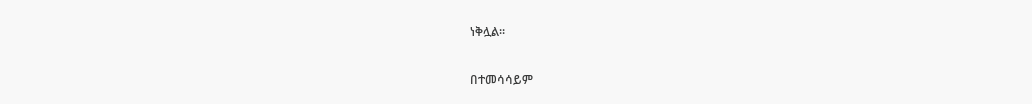ነቅሏል።

በተመሳሳይም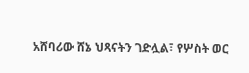አሸባሪው ሸኔ ህጻናትን ገድሏል፣ የሦስት ወር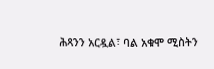ሕጻንን አርዷል፣ ባል አቁሞ ሚስትን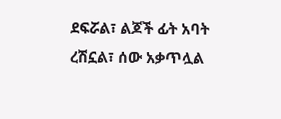ደፍሯል፣ ልጆች ፊት አባት ረሽኗል፣ ሰው አቃጥሏል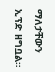ማለታቸውን ኢፕድ ዘግቧል።